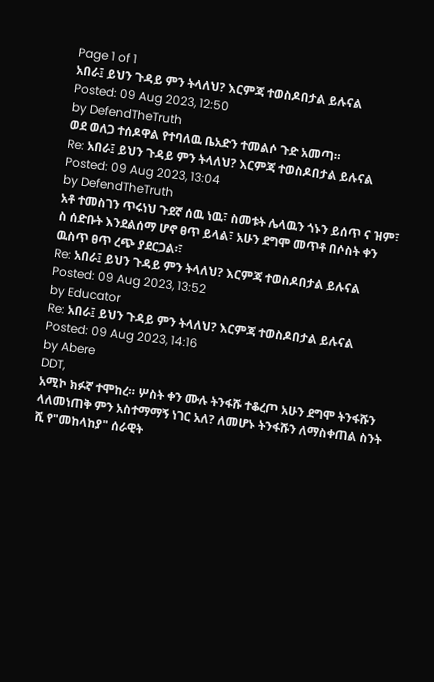Page 1 of 1
አበራ፤ ይህን ጉዳይ ምን ትላለህ? እርምጃ ተወስዶበታል ይሉናል
Posted: 09 Aug 2023, 12:50
by DefendTheTruth
ወደ ወለጋ ተሰዶዋል የተባለዉ ቤአድን ተመልሶ ጉድ አመጣ።
Re: አበራ፤ ይህን ጉዳይ ምን ትላለህ? እርምጃ ተወስዶበታል ይሉናል
Posted: 09 Aug 2023, 13:04
by DefendTheTruth
አቶ ተመስገን ጥሩነህ ጉደኛ ሰዉ ነዉ፣ ስመቱት ሌላዉን ጎኑን ይሰጥ ና ዝም፣ ስ ሰድቡት እንደልሰማ ሆኖ ፀጥ ይላል፣ አሁን ደግሞ መጥቶ በሶስት ቀን ዉስጥ ፀጥ ረጭ ያደርጋል፡፣
Re: አበራ፤ ይህን ጉዳይ ምን ትላለህ? እርምጃ ተወስዶበታል ይሉናል
Posted: 09 Aug 2023, 13:52
by Educator
Re: አበራ፤ ይህን ጉዳይ ምን ትላለህ? እርምጃ ተወስዶበታል ይሉናል
Posted: 09 Aug 2023, 14:16
by Abere
DDT,
አሚኮ ክፉኛ ተሞከረ። ሦስት ቀን ሙሉ ትንፋሹ ተቆረጦ አሁን ደግሞ ትንፋሹን ላለመነጠቅ ምን አስተማማኝ ነገር አለ? ለመሆኑ ትንፋሹን ለማስቀጠል ስንት ሺ የ"መከላከያ" ሰራዊት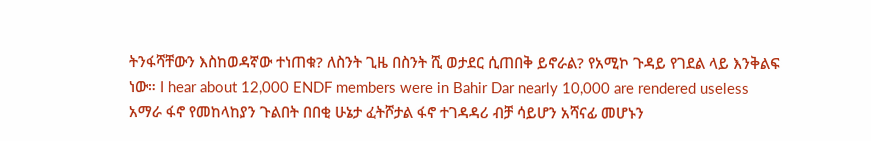ትንፋሻቸውን እስከወዳኛው ተነጠቁ? ለስንት ጊዜ በስንት ሺ ወታደር ሲጠበቅ ይኖራል? የአሚኮ ጉዳይ የገደል ላይ እንቅልፍ ነው። I hear about 12,000 ENDF members were in Bahir Dar nearly 10,000 are rendered useless
አማራ ፋኖ የመከላከያን ጉልበት በበቂ ሁኔታ ፈትሾታል ፋኖ ተገዳዳሪ ብቻ ሳይሆን አሻናፊ መሆኑን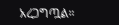አረጋግጧል።